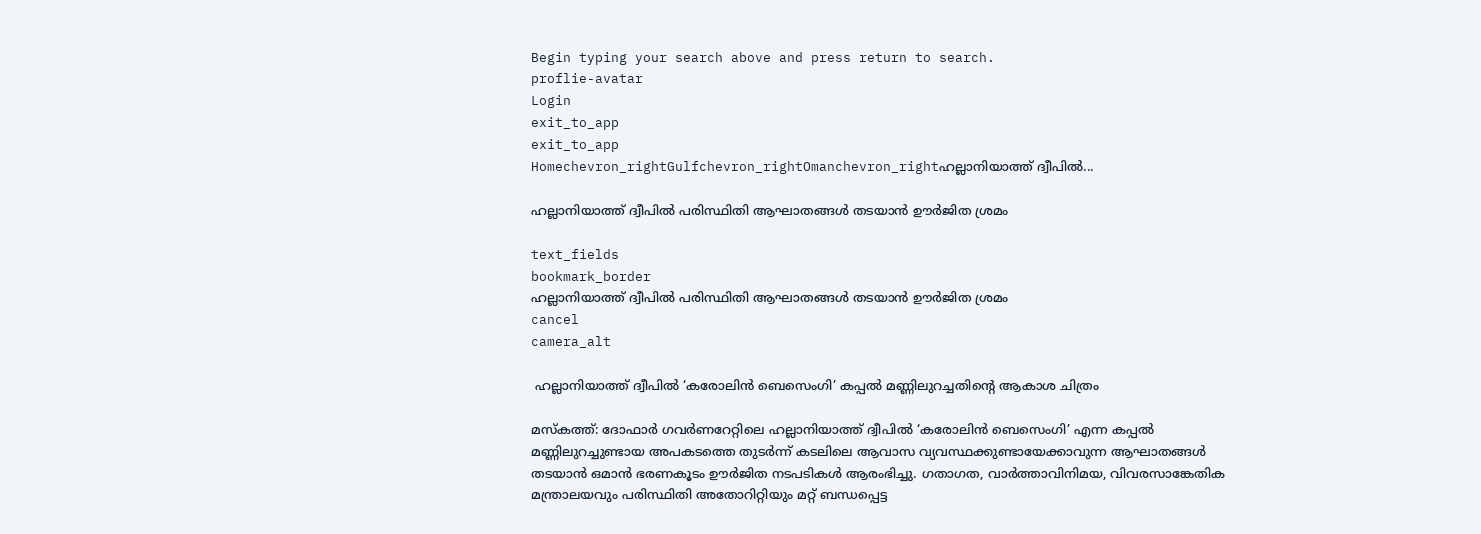Begin typing your search above and press return to search.
proflie-avatar
Login
exit_to_app
exit_to_app
Homechevron_rightGulfchevron_rightOmanchevron_rightഹല്ലാനിയാത്ത് ദ്വീപിൽ...

ഹല്ലാനിയാത്ത് ദ്വീപിൽ പരിസ്ഥിതി ആഘാതങ്ങൾ തടയാൻ ഊർജിത ശ്രമം

text_fields
bookmark_border
ഹല്ലാനിയാത്ത് ദ്വീപിൽ പരിസ്ഥിതി ആഘാതങ്ങൾ തടയാൻ ഊർജിത ശ്രമം
cancel
camera_alt

 ഹല്ലാനിയാത്ത് ദ്വീപിൽ ‘കരോലിൻ ബെസെംഗി’ കപ്പൽ മണ്ണിലുറച്ചതിന്റെ ആകാശ ചിത്രം

മസ്കത്ത്: ദോഫാർ ഗവർണറേറ്റിലെ ഹല്ലാനിയാത്ത് ദ്വീപിൽ ‘കരോലിൻ ബെസെംഗി’ എന്ന കപ്പൽ മണ്ണിലുറച്ചുണ്ടായ അപകടത്തെ തുടർന്ന് കടലിലെ ആവാസ വ്യവസ്ഥക്കുണ്ടായേക്കാവുന്ന ആഘാതങ്ങൾ തടയാൻ ഒമാൻ ഭരണകൂടം ഊർജിത നടപടികൾ ആരംഭിച്ചു. ഗതാഗത, വാർത്താവിനിമയ, വിവരസാങ്കേതിക മന്ത്രാലയവും പരിസ്ഥിതി അതോറിറ്റിയും മറ്റ് ബന്ധപ്പെട്ട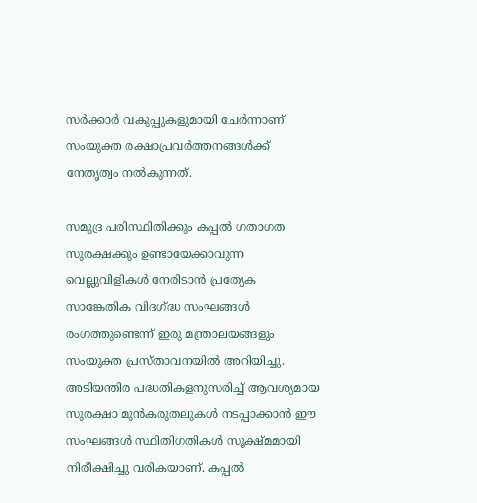സർക്കാർ വകുപ്പുകളുമായി ചേർന്നാണ് സംയുക്ത രക്ഷാപ്രവർത്തനങ്ങൾക്ക് നേതൃത്വം നൽകുന്നത്.

സമുദ്ര പരിസ്ഥിതിക്കും കപ്പൽ ഗതാഗത സുരക്ഷക്കും ഉണ്ടായേക്കാവുന്ന വെല്ലുവിളികൾ നേരിടാൻ പ്രത്യേക സാങ്കേതിക വിദഗ്ദ്ധ സംഘങ്ങൾ രംഗത്തുണ്ടെന്ന് ഇരു മന്ത്രാലയങ്ങളും സംയുക്ത പ്രസ്താവനയിൽ അറിയിച്ചു. അടിയന്തിര പദ്ധതികളനുസരിച്ച് ആവശ്യമായ സുരക്ഷാ മുൻകരുതലുകൾ നടപ്പാക്കാൻ ഈ സംഘങ്ങൾ സ്ഥിതിഗതികൾ സൂക്ഷ്മമായി നിരീക്ഷിച്ചു വരികയാണ്. കപ്പൽ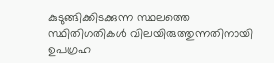കുടുങ്ങിക്കിടക്കുന്ന സ്ഥലത്തെ സ്ഥിതിഗതികൾ വിലയിരുത്തുന്നതിനായി ഉപഗ്രഹ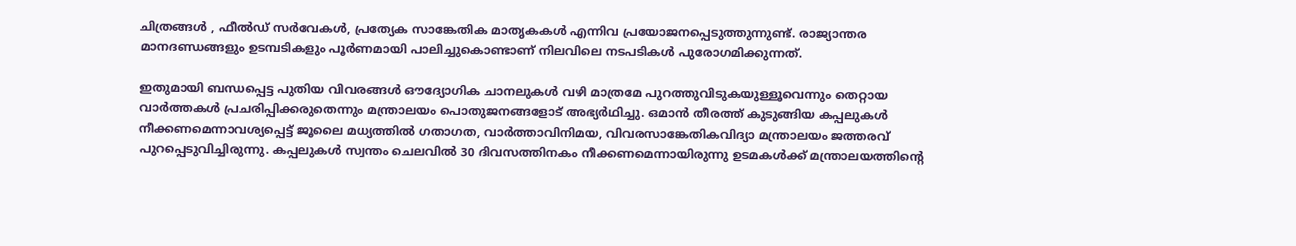ചിത്രങ്ങൾ , ഫീൽഡ് സർവേകൾ, പ്രത്യേക സാങ്കേതിക മാതൃകകൾ എന്നിവ പ്രയോജനപ്പെടുത്തുന്നുണ്ട്. രാജ്യാന്തര മാനദണ്ഡങ്ങളും ഉടമ്പടികളും പൂർണമായി പാലിച്ചുകൊണ്ടാണ് നിലവിലെ നടപടികൾ പുരോഗമിക്കുന്നത്.

ഇതുമായി ബന്ധപ്പെട്ട പുതിയ വിവരങ്ങൾ ഔദ്യോഗിക ചാനലുകൾ വഴി മാത്രമേ പുറത്തുവിടുകയുള്ളൂവെന്നും തെറ്റായ വാർത്തകൾ പ്രചരിപ്പിക്കരുതെന്നും മന്ത്രാലയം പൊതുജനങ്ങളോട് അഭ്യർഥിച്ചു. ഒമാൻ തീരത്ത് കുടുങ്ങിയ കപ്പലുകൾ നീക്കണമെന്നാവശ്യപ്പെട്ട് ജൂലൈ മധ്യത്തിൽ ഗതാഗത, വാർത്താവിനിമയ, വിവരസാങ്കേതികവിദ്യാ മന്ത്രാലയം ജത്തരവ് പുറപ്പെടുവിച്ചിരുന്നു. കപ്പലുകൾ സ്വന്തം ചെലവിൽ 30 ദിവസത്തിനകം നീക്കണമെന്നായിരുന്നു ഉടമകൾക്ക് മന്ത്രാലയത്തിന്റെ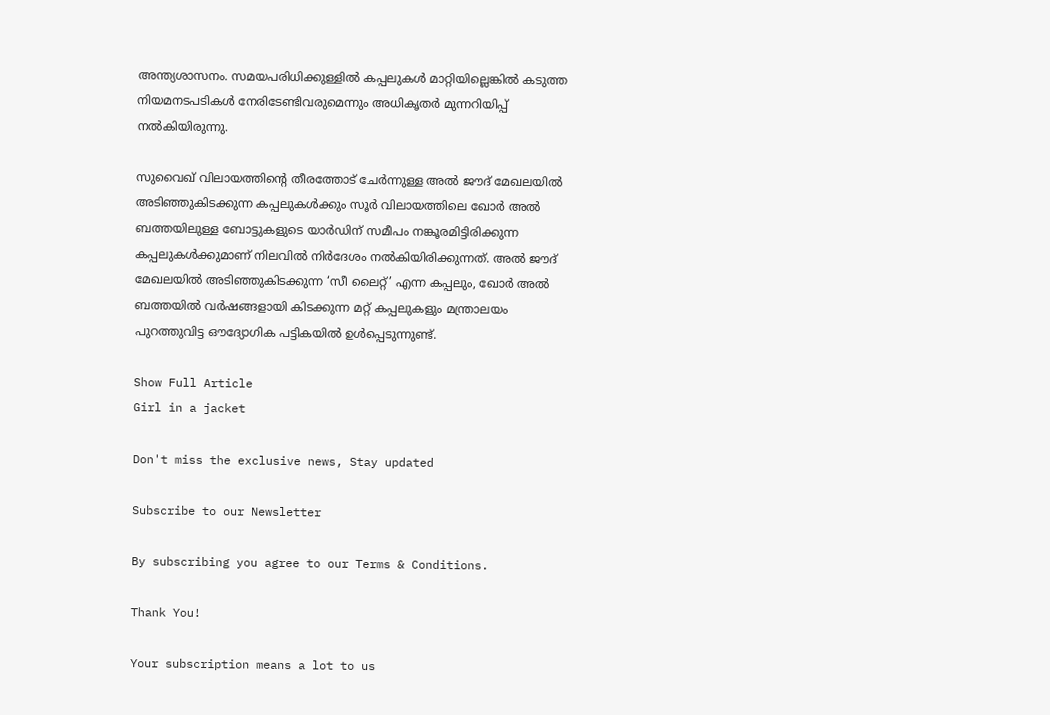അന്ത്യശാസനം. സമയപരിധിക്കുള്ളിൽ കപ്പലുകൾ മാറ്റിയില്ലെങ്കിൽ കടുത്ത നിയമനടപടികൾ നേരിടേണ്ടിവരുമെന്നും അധികൃതർ മുന്നറിയിപ്പ് നൽകിയിരുന്നു.

സുവൈഖ് വിലായത്തിന്റെ തീരത്തോട് ചേർന്നുള്ള അൽ ജൗദ് മേഖലയിൽ അടിഞ്ഞുകിടക്കുന്ന കപ്പലുകൾക്കും സൂർ വിലായത്തിലെ ഖോർ അൽ ബത്തയിലുള്ള ബോട്ടുകളുടെ യാർഡിന് സമീപം നങ്കൂരമിട്ടിരിക്കുന്ന കപ്പലുകൾക്കുമാണ് നിലവിൽ നിർദേശം നൽകിയിരിക്കുന്നത്. അൽ ജൗദ് മേഖലയിൽ അടിഞ്ഞുകിടക്കുന്ന ‘സീ ലൈറ്റ്’ എന്ന കപ്പലും, ഖോർ അൽ ബത്തയിൽ വർഷങ്ങളായി കിടക്കുന്ന മറ്റ് കപ്പലുകളും മന്ത്രാലയം പുറത്തുവിട്ട ഔദ്യോഗിക പട്ടികയിൽ ഉൾപ്പെടുന്നുണ്ട്.

Show Full Article
Girl in a jacket

Don't miss the exclusive news, Stay updated

Subscribe to our Newsletter

By subscribing you agree to our Terms & Conditions.

Thank You!

Your subscription means a lot to us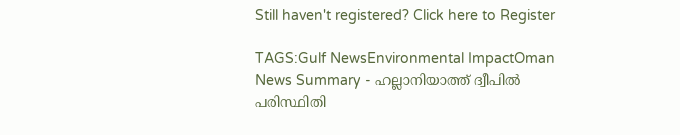Still haven't registered? Click here to Register

TAGS:Gulf NewsEnvironmental ImpactOman
News Summary - ഹല്ലാനിയാത്ത് ദ്വീപിൽ പരിസ്ഥിതി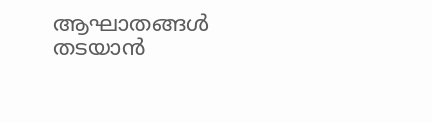ആഘാതങ്ങൾ തടയാൻ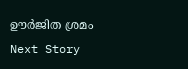ഊർജിത ശ്രമം
Next Story